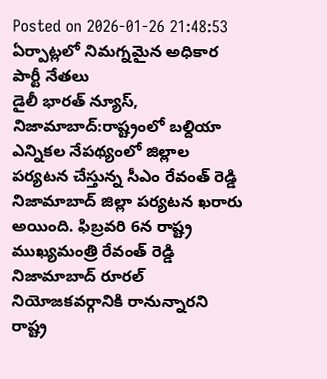Posted on 2026-01-26 21:48:53
ఏర్పాట్లలో నిమగ్నమైన అధికార పార్టీ నేతలు
డైలీ భారత్ న్యూస్, నిజామాబాద్:రాష్ట్రంలో బల్దియా ఎన్నికల నేపథ్యంలో జిల్లాల పర్యటన చేస్తున్న సీఎం రేవంత్ రెడ్డి నిజామాబాద్ జిల్లా పర్యటన ఖరారు అయింది. ఫిబ్రవరి 6న రాష్ట్ర ముఖ్యమంత్రి రేవంత్ రెడ్డి నిజామాబాద్ రూరల్ నియోజకవర్గానికి రానున్నారని రాష్ట్ర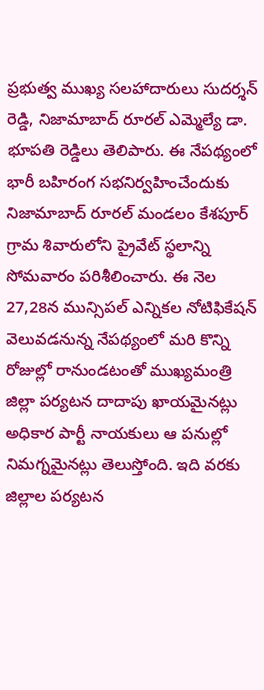ప్రభుత్వ ముఖ్య సలహాదారులు సుదర్శన్ రెడ్డి, నిజామాబాద్ రూరల్ ఎమ్మెల్యే డా. భూపతి రెడ్డిలు తెలిపారు. ఈ నేపథ్యంలో భారీ బహిరంగ సభనిర్వహించేందుకు నిజామాబాద్ రూరల్ మండలం కేశపూర్ గ్రామ శివారులోని ప్రైవేట్ స్థలాన్ని సోమవారం పరిశీలించారు. ఈ నెల 27,28న మున్సిపల్ ఎన్నికల నోటిఫికేషన్ వెలువడనున్న నేపథ్యంలో మరి కొన్ని రోజుల్లో రానుండటంతో ముఖ్యమంత్రి జిల్లా పర్యటన దాదాపు ఖాయమైనట్లు అధికార పార్టీ నాయకులు ఆ పనుల్లో నిమగ్నమైనట్లు తెలుస్తోంది. ఇది వరకు జిల్లాల పర్యటన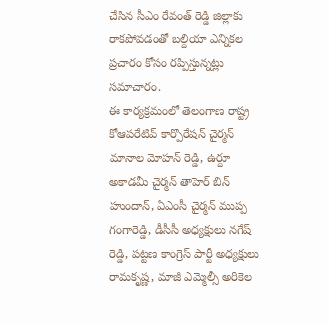చేసిన సీఎం రేవంత్ రెడ్డి జిల్లాకు రాకపోవడంతో బల్దియా ఎన్నికల ప్రచారం కోసం రప్పిస్తున్నట్లు సమాచారం.
ఈ కార్యక్రమంలో తెలంగాణ రాష్ట్ర కోఆపరేటివ్ కార్పొరేషన్ చైర్మన్ మానాల మోహన్ రెడ్డి, ఉర్దూ అకాడమీ చైర్మన్ తాహెర్ బిన్ హుందాన్, ఏఎంసీ చైర్మన్ ముప్ప గంగారెడ్డి, డీసీసీ అధ్యక్షులు నగేష్ రెడ్డి, పట్టణ కాంగ్రెస్ పార్టీ అధ్యక్షులు రామకృష్ణ, మాజీ ఎమ్మెల్సీ అరికెల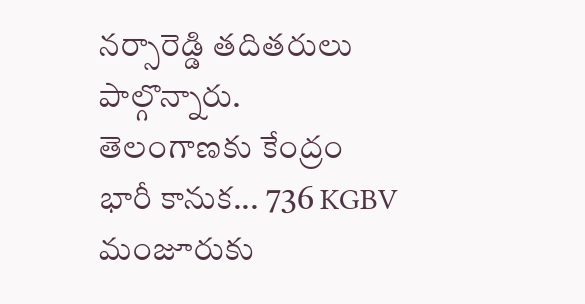నర్సారెడ్డి తదితరులు పాల్గొన్నారు.
తెలంగాణకు కేంద్రం భారీ కానుక... 736 KGBV మంజూరుకు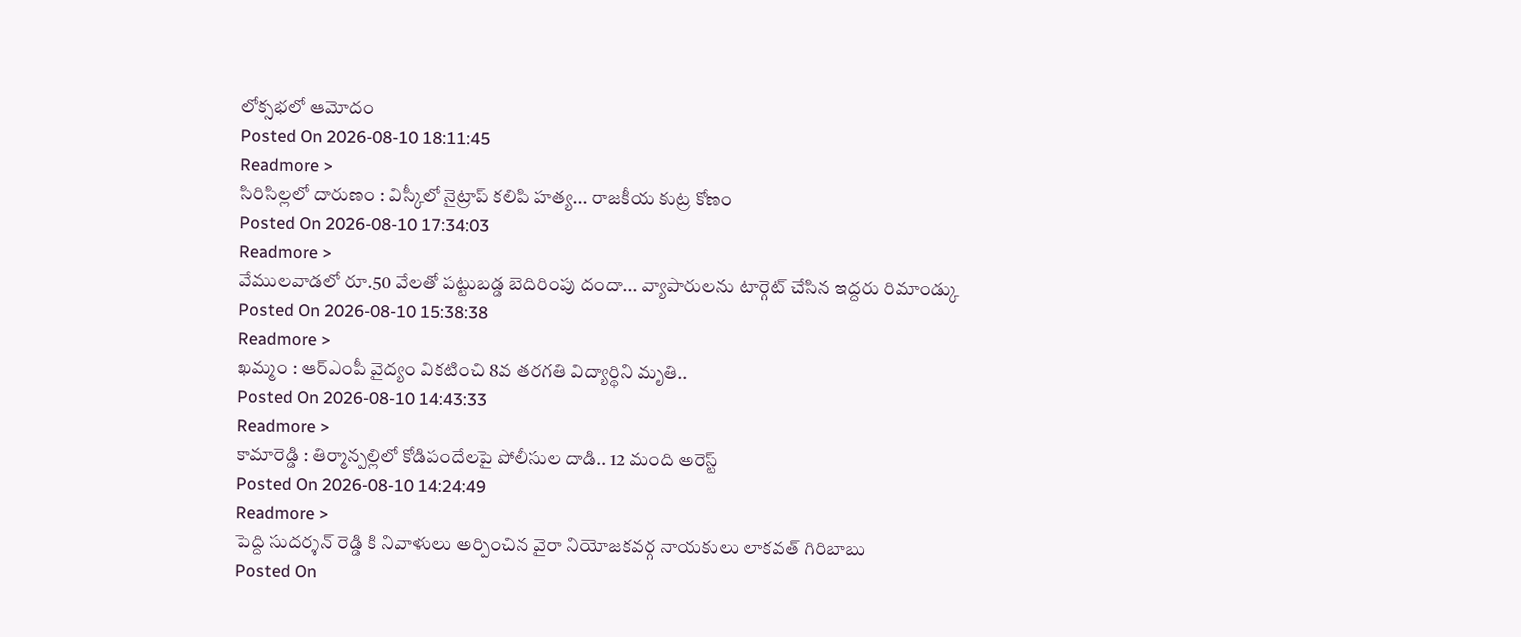లోక్సభలో ఆమోదం
Posted On 2026-08-10 18:11:45
Readmore >
సిరిసిల్లలో దారుణం : విస్కీలో నైట్రాప్ కలిపి హత్య... రాజకీయ కుట్ర కోణం
Posted On 2026-08-10 17:34:03
Readmore >
వేములవాడలో రూ.50 వేలతో పట్టుబడ్డ బెదిరింపు దందా... వ్యాపారులను టార్గెట్ చేసిన ఇద్దరు రిమాండ్కు
Posted On 2026-08-10 15:38:38
Readmore >
ఖమ్మం : ఆర్ఎంపీ వైద్యం వికటించి 8వ తరగతి విద్యార్థిని మృతి..
Posted On 2026-08-10 14:43:33
Readmore >
కామారెడ్డి : తిర్మాన్పల్లిలో కోడిపందేలపై పోలీసుల దాడి.. 12 మంది అరెస్ట్
Posted On 2026-08-10 14:24:49
Readmore >
పెద్ది సుదర్శన్ రెడ్డి కి నివాళులు అర్పించిన వైరా నియోజకవర్గ నాయకులు లాకవత్ గిరిబాబు
Posted On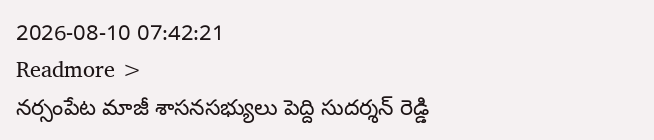2026-08-10 07:42:21
Readmore >
నర్సంపేట మాజీ శాసనసభ్యులు పెద్ది సుదర్శన్ రెడ్డి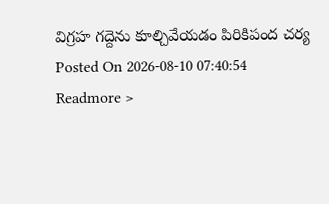విగ్రహ గద్దెను కూల్చివేయడం పిరికిపంద చర్య
Posted On 2026-08-10 07:40:54
Readmore >